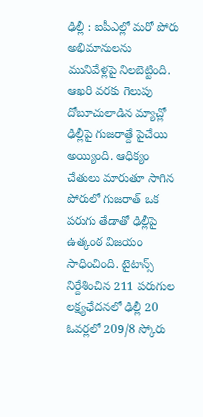ఢిల్లీ : ఐపీఎల్లో మరో పోరు అభిమానులను మునివేళ్లపై నిలబెట్టింది. ఆఖరి వరకు గెలుపు దోబూచులాడిన మ్యాచ్లో ఢిల్లీపై గుజరాత్దే పైచేయి అయ్యింది. ఆధిక్యం చేతులు మారుతూ సాగిన పోరులో గుజరాత్ ఒక పరుగు తేడాతో ఢిల్లీపై ఉత్కంఠ విజయం సాధించింది. టైటాన్స్ నిర్దేశించిన 211 పరుగుల లక్ష్యఛేదనలో ఢిల్లీ 20 ఓవర్లలో 209/8 స్కోరు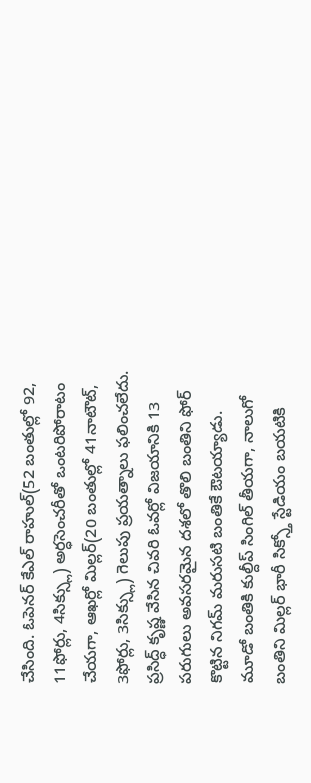చేసింది. ఓపెనర్ కేఎల్ రాహుల్(52 బంతుల్లో 92, 11ఫోర్లు, 4సిక్స్లు) అర్ధసెంచరీతో ఒంటరిపోరాటం చేయగా, ఆఖర్లో మిల్లర్(20 బంతుల్లో 41నాటౌట్, 3ఫోర్లు, 3సిక్స్లు) గెలుపు ప్రయత్నాలు ఫలించలేదు. ప్రసిద్ధ్ కృష్ణ వేసిన చివరి ఓవర్లో విజయానికి 13 పరుగులు అవసరమైన దశలో తొలి బంతిని ఫోర్ కొట్టిన నిగమ్ మరుసటి బంతికే ఔటయ్యాడు.
మూడో బంతికి కుల్దీప్ సింగిల్ తీయగా, నాలుగో బంతిని మిల్లర్ భారీ సిక్స్తో స్టేడియం బయటికి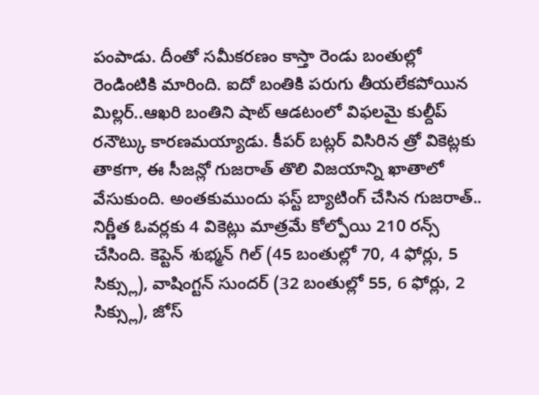పంపాడు. దీంతో సమీకరణం కాస్తా రెండు బంతుల్లో రెండింటికి మారింది. ఐదో బంతికి పరుగు తీయలేకపోయిన మిల్లర్..ఆఖరి బంతిని షాట్ ఆడటంలో విఫలమై కుల్దీప్ రనౌట్కు కారణమయ్యాడు. కీపర్ బట్లర్ విసిరిన త్రో వికెట్లకు తాకగా, ఈ సీజన్లో గుజరాత్ తొలి విజయాన్ని ఖాతాలో వేసుకుంది. అంతకుముందు ఫస్ట్ బ్యాటింగ్ చేసిన గుజరాత్.. నిర్ణీత ఓవర్లకు 4 వికెట్లు మాత్రమే కోల్పోయి 210 రన్స్ చేసింది. కెప్టెన్ శుభ్మన్ గిల్ (45 బంతుల్లో 70, 4 ఫోర్లు, 5 సిక్స్లు), వాషింగ్టన్ సుందర్ (32 బంతుల్లో 55, 6 ఫోర్లు, 2 సిక్స్లు), జోస్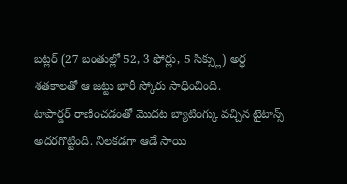బట్లర్ (27 బంతుల్లో 52, 3 ఫోర్లు, 5 సిక్స్లు) అర్ధ శతకాలతో ఆ జట్టు భారీ స్కోరు సాధించింది.
టాపార్డర్ రాణించడంతో మొదట బ్యాటింగ్కు వచ్చిన టైటాన్స్ అదరగొట్టింది. నిలకడగా ఆడే సాయి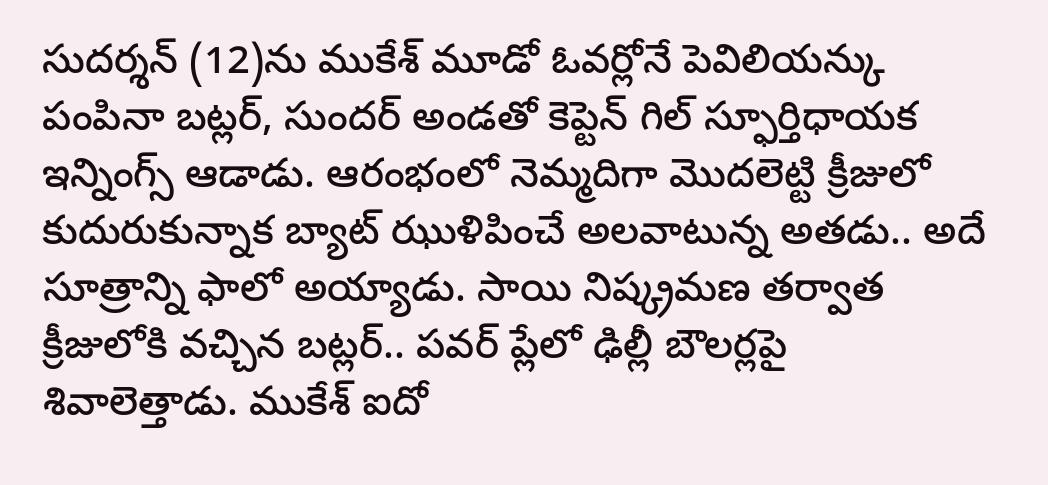సుదర్శన్ (12)ను ముకేశ్ మూడో ఓవర్లోనే పెవిలియన్కు పంపినా బట్లర్, సుందర్ అండతో కెప్టెన్ గిల్ స్ఫూర్తిధాయక ఇన్నింగ్స్ ఆడాడు. ఆరంభంలో నెమ్మదిగా మొదలెట్టి క్రీజులో కుదురుకున్నాక బ్యాట్ ఝుళిపించే అలవాటున్న అతడు.. అదే సూత్రాన్ని ఫాలో అయ్యాడు. సాయి నిష్క్రమణ తర్వాత క్రీజులోకి వచ్చిన బట్లర్.. పవర్ ప్లేలో ఢిల్లీ బౌలర్లపై శివాలెత్తాడు. ముకేశ్ ఐదో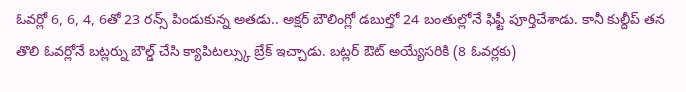ఓవర్లో 6, 6, 4, 6తో 23 రన్స్ పిండుకున్న అతడు.. అక్షర్ బౌలింగ్లో డబుల్తో 24 బంతుల్లోనే ఫిఫ్టీ పూర్తిచేశాడు. కానీ కుల్దీప్ తన తొలి ఓవర్లోనే బట్లర్ను బౌల్డ్ చేసి క్యాపిటల్స్కు బ్రేక్ ఇచ్చాడు. బట్లర్ ఔట్ అయ్యేసరికి (8 ఓవర్లకు)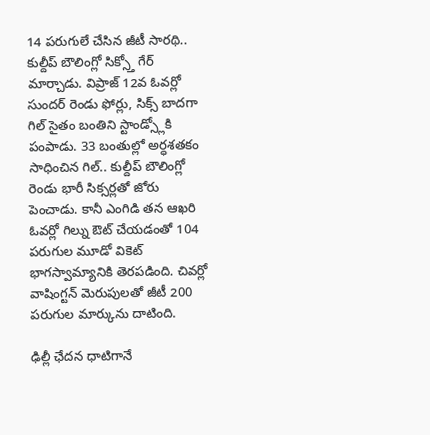14 పరుగులే చేసిన జీటీ సారథి.. కుల్దీప్ బౌలింగ్లో సిక్స్తో గేర్ మార్చాడు. విప్రాజ్ 12వ ఓవర్లో సుందర్ రెండు ఫోర్లు, సిక్స్ బాదగా గిల్ సైతం బంతిని స్టాండ్స్లోకి పంపాడు. 33 బంతుల్లో అర్ధశతకం సాధించిన గిల్.. కుల్దీప్ బౌలింగ్లో రెండు భారీ సిక్సర్లతో జోరు పెంచాడు. కానీ ఎంగిడి తన ఆఖరి ఓవర్లో గిల్ను ఔట్ చేయడంతో 104 పరుగుల మూడో వికెట్ భాగస్వామ్యానికి తెరపడింది. చివర్లో వాషింగ్టన్ మెరుపులతో జీటీ 200 పరుగుల మార్కును దాటింది.

ఢిల్లీ ఛేదన ధాటిగానే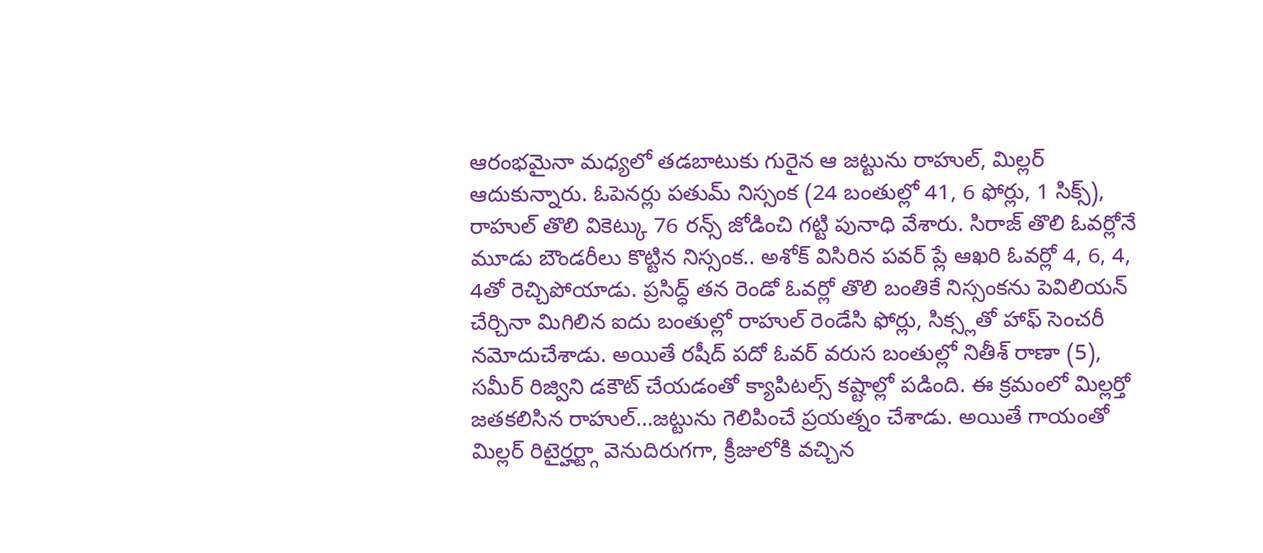ఆరంభమైనా మధ్యలో తడబాటుకు గురైన ఆ జట్టును రాహుల్, మిల్లర్ ఆదుకున్నారు. ఓపెనర్లు పతుమ్ నిస్సంక (24 బంతుల్లో 41, 6 ఫోర్లు, 1 సిక్స్), రాహుల్ తొలి వికెట్కు 76 రన్స్ జోడించి గట్టి పునాధి వేశారు. సిరాజ్ తొలి ఓవర్లోనే మూడు బౌండరీలు కొట్టిన నిస్సంక.. అశోక్ విసిరిన పవర్ ప్లే ఆఖరి ఓవర్లో 4, 6, 4, 4తో రెచ్చిపోయాడు. ప్రసిద్ధ్ తన రెండో ఓవర్లో తొలి బంతికే నిస్సంకను పెవిలియన్ చేర్చినా మిగిలిన ఐదు బంతుల్లో రాహుల్ రెండేసి ఫోర్లు, సిక్స్లతో హాఫ్ సెంచరీ నమోదుచేశాడు. అయితే రషీద్ పదో ఓవర్ వరుస బంతుల్లో నితీశ్ రాణా (5), సమీర్ రిజ్విని డకౌట్ చేయడంతో క్యాపిటల్స్ కష్టాల్లో పడింది. ఈ క్రమంలో మిల్లర్తో జతకలిసిన రాహుల్…జట్టును గెలిపించే ప్రయత్నం చేశాడు. అయితే గాయంతో మిల్లర్ రిటైర్హర్ట్గా వెనుదిరుగగా, క్రీజులోకి వచ్చిన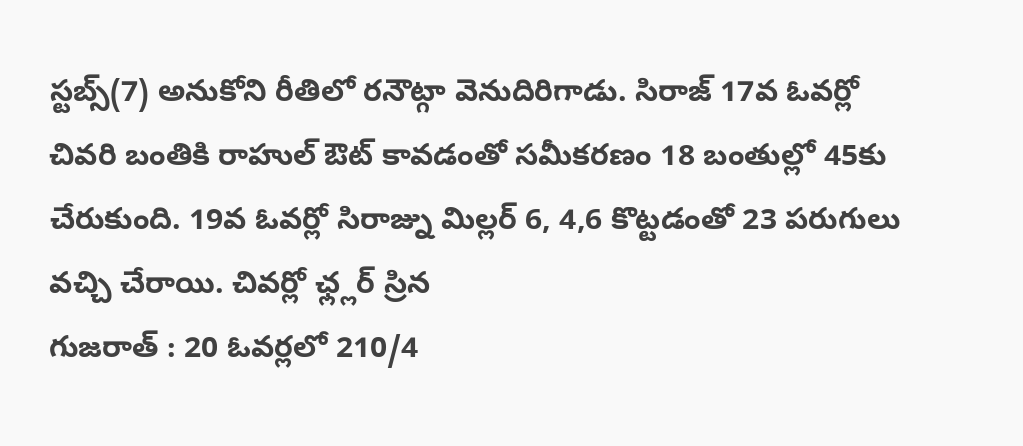స్టబ్స్(7) అనుకోని రీతిలో రనౌట్గా వెనుదిరిగాడు. సిరాజ్ 17వ ఓవర్లో చివరి బంతికి రాహుల్ ఔట్ కావడంతో సమీకరణం 18 బంతుల్లో 45కు చేరుకుంది. 19వ ఓవర్లో సిరాజ్ను మిల్లర్ 6, 4,6 కొట్టడంతో 23 పరుగులు వచ్చి చేరాయి. చివర్లో ఛ్ల్లర్ స్రిన
గుజరాత్ : 20 ఓవర్లలో 210/4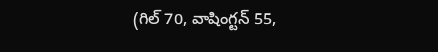(గిల్ 70, వాషింగ్టన్ 55,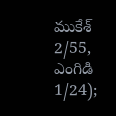ముకేశ్ 2/55, ఎంగిడి 1/24);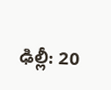ఢిల్లీ: 20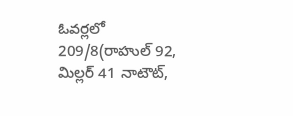ఓవర్లలో 209/8(రాహుల్ 92, మిల్లర్ 41 నాటౌట్,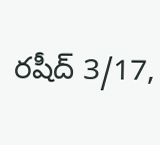రషీద్ 3/17,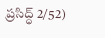ప్రసిద్ధ్ 2/52)